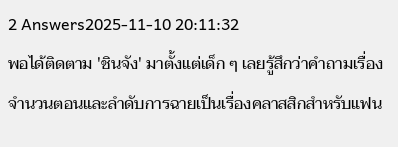2 Answers2025-11-10 20:11:32
พอได้ติดตาม 'ชินจัง' มาตั้งแต่เด็ก ๆ เลยรู้สึกว่าคำถามเรื่องจำนวนตอนและลำดับการฉายเป็นเรื่องคลาสสิกสำหรับแฟน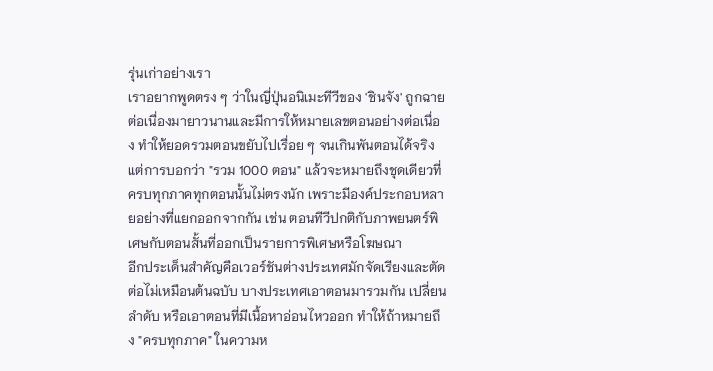รุ่นเก่าอย่างเรา
เราอยากพูดตรง ๆ ว่าในญี่ปุ่นอนิเมะทีวีของ 'ชินจัง' ถูกฉายต่อเนื่องมายาวนานและมีการให้หมายเลขตอนอย่างต่อเนื่อง ทำให้ยอดรวมตอนขยับไปเรื่อย ๆ จนเกินพันตอนได้จริง แต่การบอกว่า "รวม 1000 ตอน" แล้วจะหมายถึงชุดเดียวที่ครบทุกภาคทุกตอนนั้นไม่ตรงนัก เพราะมีองค์ประกอบหลายอย่างที่แยกออกจากกัน เช่น ตอนทีวีปกติกับภาพยนตร์พิเศษกับตอนสั้นที่ออกเป็นรายการพิเศษหรือโฆษณา
อีกประเด็นสำคัญคือเวอร์ชันต่างประเทศมักจัดเรียงและตัดต่อไม่เหมือนต้นฉบับ บางประเทศเอาตอนมารวมกัน เปลี่ยนลำดับ หรือเอาตอนที่มีเนื้อหาอ่อนไหวออก ทำให้ถ้าหมายถึง "ครบทุกภาค" ในความห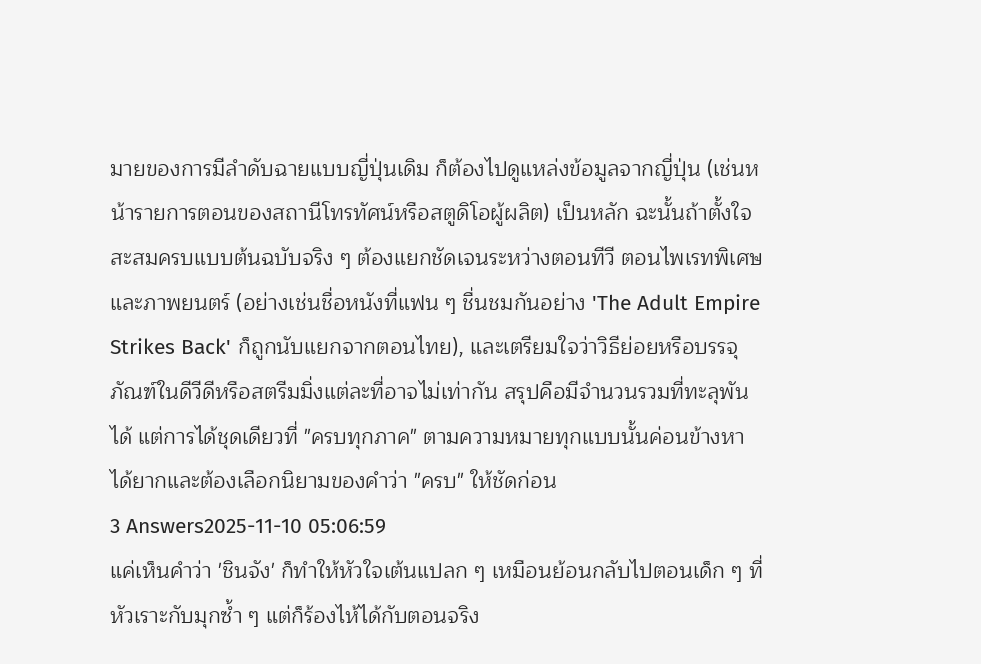มายของการมีลำดับฉายแบบญี่ปุ่นเดิม ก็ต้องไปดูแหล่งข้อมูลจากญี่ปุ่น (เช่นหน้ารายการตอนของสถานีโทรทัศน์หรือสตูดิโอผู้ผลิต) เป็นหลัก ฉะนั้นถ้าตั้งใจสะสมครบแบบต้นฉบับจริง ๆ ต้องแยกชัดเจนระหว่างตอนทีวี ตอนไพเรทพิเศษ และภาพยนตร์ (อย่างเช่นชื่อหนังที่แฟน ๆ ชื่นชมกันอย่าง 'The Adult Empire Strikes Back' ก็ถูกนับแยกจากตอนไทย), และเตรียมใจว่าวิธีย่อยหรือบรรจุภัณฑ์ในดีวีดีหรือสตรีมมิ่งแต่ละที่อาจไม่เท่ากัน สรุปคือมีจำนวนรวมที่ทะลุพันได้ แต่การได้ชุดเดียวที่ "ครบทุกภาค" ตามความหมายทุกแบบนั้นค่อนข้างหาได้ยากและต้องเลือกนิยามของคำว่า "ครบ" ให้ชัดก่อน
3 Answers2025-11-10 05:06:59
แค่เห็นคำว่า 'ชินจัง' ก็ทำให้หัวใจเต้นแปลก ๆ เหมือนย้อนกลับไปตอนเด็ก ๆ ที่หัวเราะกับมุกซ้ำ ๆ แต่ก็ร้องไห้ได้กับตอนจริง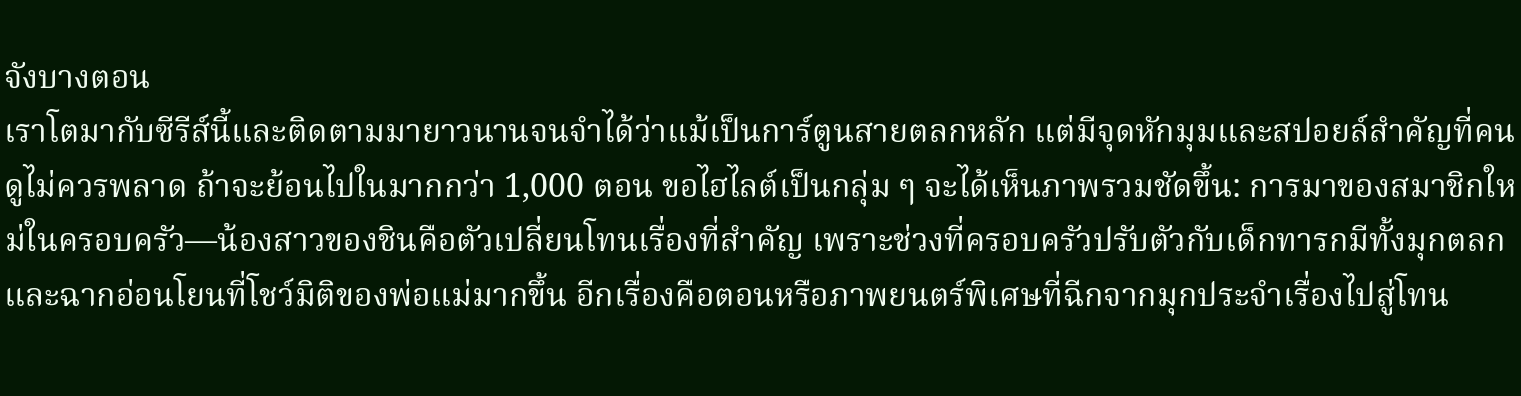จังบางตอน
เราโตมากับซีรีส์นี้และติดตามมายาวนานจนจำได้ว่าแม้เป็นการ์ตูนสายตลกหลัก แต่มีจุดหักมุมและสปอยล์สำคัญที่คนดูไม่ควรพลาด ถ้าจะย้อนไปในมากกว่า 1,000 ตอน ขอไฮไลต์เป็นกลุ่ม ๆ จะได้เห็นภาพรวมชัดขึ้น: การมาของสมาชิกใหม่ในครอบครัว—น้องสาวของชินคือตัวเปลี่ยนโทนเรื่องที่สำคัญ เพราะช่วงที่ครอบครัวปรับตัวกับเด็กทารกมีทั้งมุกตลกและฉากอ่อนโยนที่โชว์มิติของพ่อแม่มากขึ้น อีกเรื่องคือตอนหรือภาพยนตร์พิเศษที่ฉีกจากมุกประจำเรื่องไปสู่โทน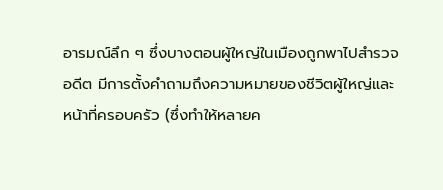อารมณ์ลึก ๆ ซึ่งบางตอนผู้ใหญ่ในเมืองถูกพาไปสำรวจอดีต มีการตั้งคำถามถึงความหมายของชีวิตผู้ใหญ่และหน้าที่ครอบครัว (ซึ่งทำให้หลายค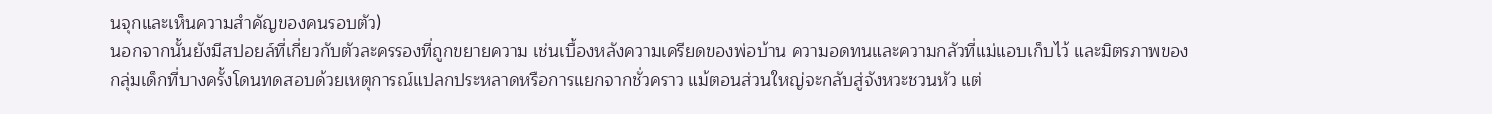นจุกและเห็นความสำคัญของคนรอบตัว)
นอกจากนั้นยังมีสปอยล์ที่เกี่ยวกับตัวละครรองที่ถูกขยายความ เช่นเบื้องหลังความเครียดของพ่อบ้าน ความอดทนและความกลัวที่แม่แอบเก็บไว้ และมิตรภาพของกลุ่มเด็กที่บางครั้งโดนทดสอบด้วยเหตุการณ์แปลกประหลาดหรือการแยกจากชั่วคราว แม้ตอนส่วนใหญ่จะกลับสู่จังหวะชวนหัว แต่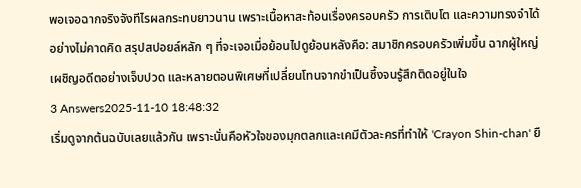พอเจอฉากจริงจังทีไรผลกระทบยาวนาน เพราะเนื้อหาสะท้อนเรื่องครอบครัว การเติบโต และความทรงจำได้อย่างไม่คาดคิด สรุปสปอยล์หลัก ๆ ที่จะเจอเมื่อย้อนไปดูย้อนหลังคือ: สมาชิกครอบครัวเพิ่มขึ้น ฉากผู้ใหญ่เผชิญอดีตอย่างเจ็บปวด และหลายตอนพิเศษที่เปลี่ยนโทนจากขำเป็นซึ้งจนรู้สึกติดอยู่ในใจ
3 Answers2025-11-10 18:48:32
เริ่มดูจากต้นฉบับเลยแล้วกัน เพราะนั่นคือหัวใจของมุกตลกและเคมีตัวละครที่ทำให้ 'Crayon Shin-chan' ยื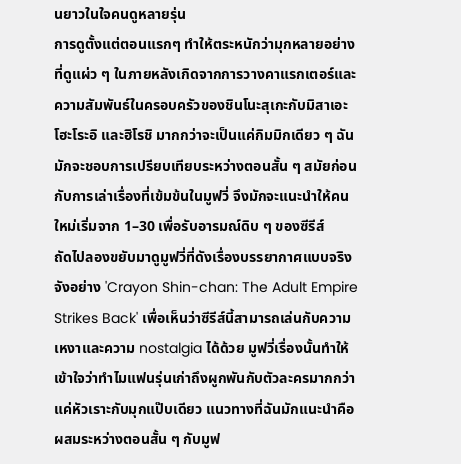นยาวในใจคนดูหลายรุ่น
การดูตั้งแต่ตอนแรกๆ ทำให้ตระหนักว่ามุกหลายอย่างที่ดูแผ่ว ๆ ในภายหลังเกิดจากการวางคาแรกเตอร์และความสัมพันธ์ในครอบครัวของชินโนะสุเกะกับมิสาเอะ โฮะโระอิ และฮิโรชิ มากกว่าจะเป็นแค่กิมมิกเดียว ๆ ฉันมักจะชอบการเปรียบเทียบระหว่างตอนสั้น ๆ สมัยก่อนกับการเล่าเรื่องที่เข้มข้นในมูฟวี่ จึงมักจะแนะนำให้คนใหม่เริ่มจาก 1–30 เพื่อรับอารมณ์ดิบ ๆ ของซีรีส์
ถัดไปลองขยับมาดูมูฟวี่ที่ดังเรื่องบรรยากาศแบบจริงจังอย่าง 'Crayon Shin-chan: The Adult Empire Strikes Back' เพื่อเห็นว่าซีรีส์นี้สามารถเล่นกับความเหงาและความ nostalgia ได้ด้วย มูฟวี่เรื่องนั้นทำให้เข้าใจว่าทำไมแฟนรุ่นเก่าถึงผูกพันกับตัวละครมากกว่าแค่หัวเราะกับมุกแป๊บเดียว แนวทางที่ฉันมักแนะนำคือผสมระหว่างตอนสั้น ๆ กับมูฟ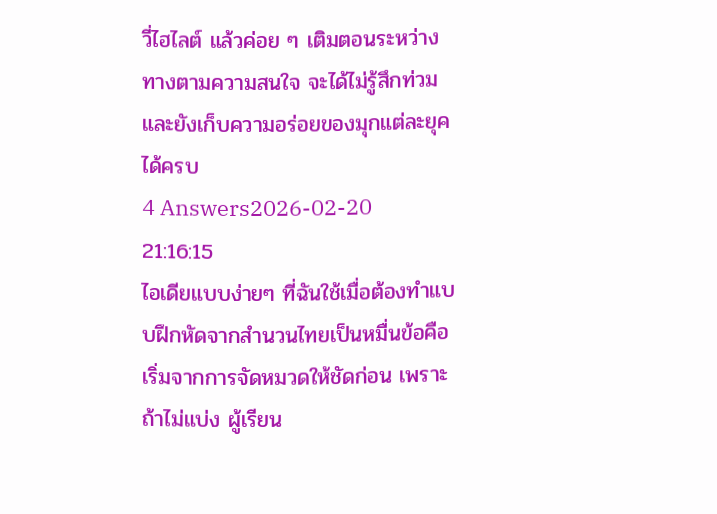วี่ไฮไลต์ แล้วค่อย ๆ เติมตอนระหว่างทางตามความสนใจ จะได้ไม่รู้สึกท่วมและยังเก็บความอร่อยของมุกแต่ละยุคได้ครบ
4 Answers2026-02-20 21:16:15
ไอเดียแบบง่ายๆ ที่ฉันใช้เมื่อต้องทำแบบฝึกหัดจากสำนวนไทยเป็นหมื่นข้อคือเริ่มจากการจัดหมวดให้ชัดก่อน เพราะถ้าไม่แบ่ง ผู้เรียน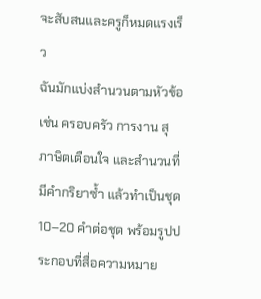จะสับสนและครูก็หมดแรงเร็ว
ฉันมักแบ่งสำนวนตามหัวข้อ เช่น ครอบครัว การงาน สุภาษิตเตือนใจ และสำนวนที่มีคำกริยาซ้ำ แล้วทำเป็นชุด 10–20 คำต่อชุด พร้อมรูปประกอบที่สื่อความหมาย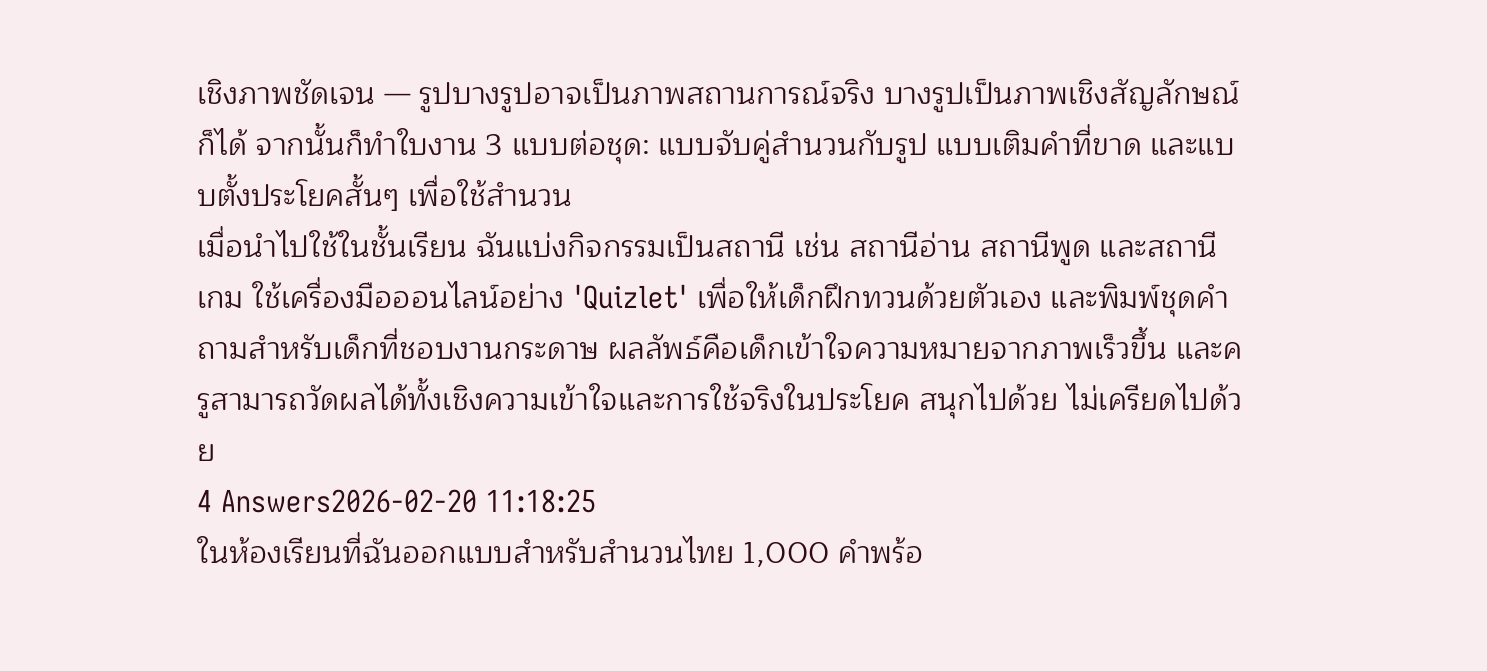เชิงภาพชัดเจน — รูปบางรูปอาจเป็นภาพสถานการณ์จริง บางรูปเป็นภาพเชิงสัญลักษณ์ก็ได้ จากนั้นก็ทำใบงาน 3 แบบต่อชุด: แบบจับคู่สำนวนกับรูป แบบเติมคำที่ขาด และแบบตั้งประโยคสั้นๆ เพื่อใช้สำนวน
เมื่อนำไปใช้ในชั้นเรียน ฉันแบ่งกิจกรรมเป็นสถานี เช่น สถานีอ่าน สถานีพูด และสถานีเกม ใช้เครื่องมือออนไลน์อย่าง 'Quizlet' เพื่อให้เด็กฝึกทวนด้วยตัวเอง และพิมพ์ชุดคำถามสำหรับเด็กที่ชอบงานกระดาษ ผลลัพธ์คือเด็กเข้าใจความหมายจากภาพเร็วขึ้น และครูสามารถวัดผลได้ทั้งเชิงความเข้าใจและการใช้จริงในประโยค สนุกไปด้วย ไม่เครียดไปด้วย
4 Answers2026-02-20 11:18:25
ในห้องเรียนที่ฉันออกแบบสำหรับสำนวนไทย 1,000 คำพร้อ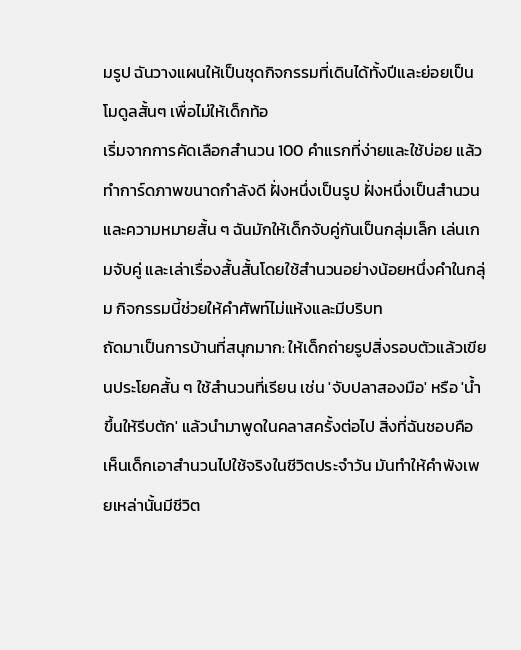มรูป ฉันวางแผนให้เป็นชุดกิจกรรมที่เดินได้ทั้งปีและย่อยเป็นโมดูลสั้นๆ เพื่อไม่ให้เด็กท้อ
เริ่มจากการคัดเลือกสำนวน 100 คำแรกที่ง่ายและใช้บ่อย แล้วทำการ์ดภาพขนาดกำลังดี ฝั่งหนึ่งเป็นรูป ฝั่งหนึ่งเป็นสำนวนและความหมายสั้น ๆ ฉันมักให้เด็กจับคู่กันเป็นกลุ่มเล็ก เล่นเกมจับคู่ และเล่าเรื่องสั้นสั้นโดยใช้สำนวนอย่างน้อยหนึ่งคำในกลุ่ม กิจกรรมนี้ช่วยให้คำศัพท์ไม่แห้งและมีบริบท
ถัดมาเป็นการบ้านที่สนุกมาก: ให้เด็กถ่ายรูปสิ่งรอบตัวแล้วเขียนประโยคสั้น ๆ ใช้สำนวนที่เรียน เช่น 'จับปลาสองมือ' หรือ 'น้ำขึ้นให้รีบตัก' แล้วนำมาพูดในคลาสครั้งต่อไป สิ่งที่ฉันชอบคือเห็นเด็กเอาสำนวนไปใช้จริงในชีวิตประจำวัน มันทำให้คำพังเพยเหล่านั้นมีชีวิต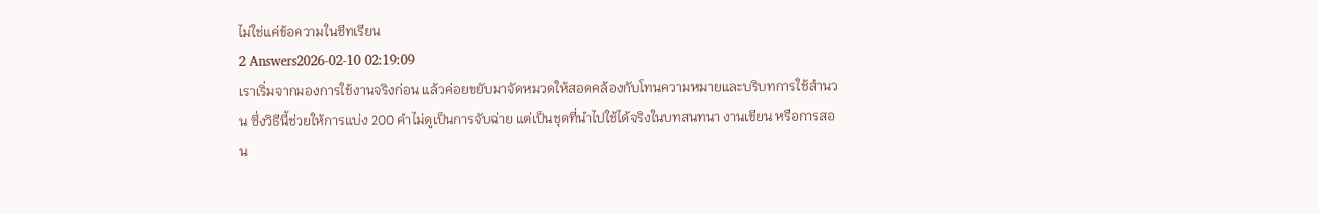ไม่ใช่แค่ข้อความในชีทเรียน
2 Answers2026-02-10 02:19:09
เราเริ่มจากมองการใช้งานจริงก่อน แล้วค่อยขยับมาจัดหมวดให้สอดคล้องกับโทนความหมายและบริบทการใช้สำนวน ซึ่งวิธีนี้ช่วยให้การแบ่ง 200 คำไม่ดูเป็นการจับฉ่าย แต่เป็นชุดที่นำไปใช้ได้จริงในบทสนทนา งานเขียน หรือการสอน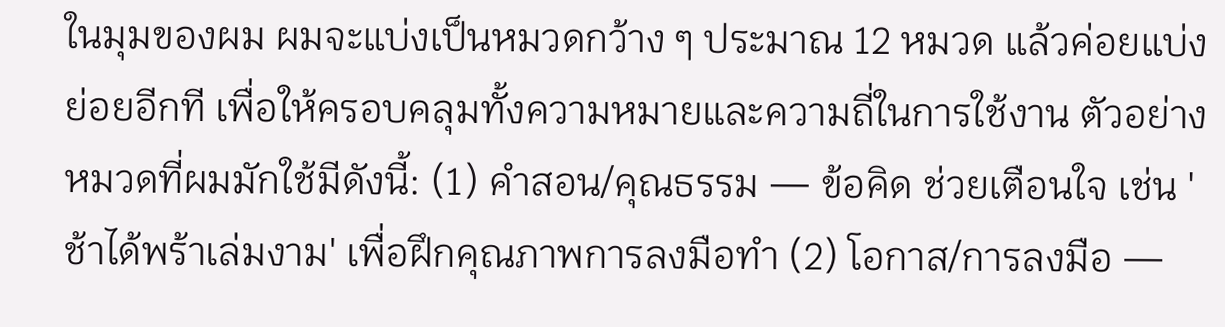ในมุมของผม ผมจะแบ่งเป็นหมวดกว้าง ๆ ประมาณ 12 หมวด แล้วค่อยแบ่งย่อยอีกที เพื่อให้ครอบคลุมทั้งความหมายและความถี่ในการใช้งาน ตัวอย่างหมวดที่ผมมักใช้มีดังนี้: (1) คำสอน/คุณธรรม — ข้อคิด ช่วยเตือนใจ เช่น 'ช้าได้พร้าเล่มงาม' เพื่อฝึกคุณภาพการลงมือทำ (2) โอกาส/การลงมือ —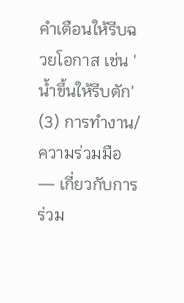คำเตือนให้รีบฉวยโอกาส เช่น 'น้ำขึ้นให้รีบตัก' (3) การทำงาน/ความร่วมมือ — เกี่ยวกับการร่วม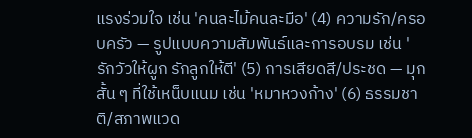แรงร่วมใจ เช่น 'คนละไม้คนละมือ' (4) ความรัก/ครอบครัว — รูปแบบความสัมพันธ์และการอบรม เช่น 'รักวัวให้ผูก รักลูกให้ตี' (5) การเสียดสี/ประชด — มุกสั้น ๆ ที่ใช้เหน็บแนม เช่น 'หมาหวงก้าง' (6) ธรรมชาติ/สภาพแวด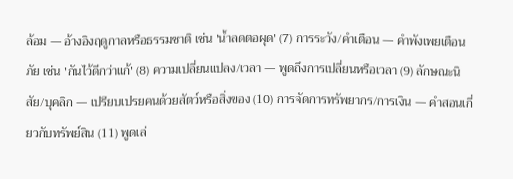ล้อม — อ้างอิงฤดูกาลหรือธรรมชาติ เช่น 'น้ำลดตอผุด' (7) การระวัง/คำเตือน — คำพังเพยเตือนภัย เช่น 'กันไว้ดีกว่าแก้' (8) ความเปลี่ยนแปลง/เวลา — พูดถึงการเปลี่ยนหรือเวลา (9) ลักษณะนิสัย/บุคลิก — เปรียบเปรยคนด้วยสัตว์หรือสิ่งของ (10) การจัดการทรัพยากร/การเงิน — คำสอนเกี่ยวกับทรัพย์สิน (11) พูดเล่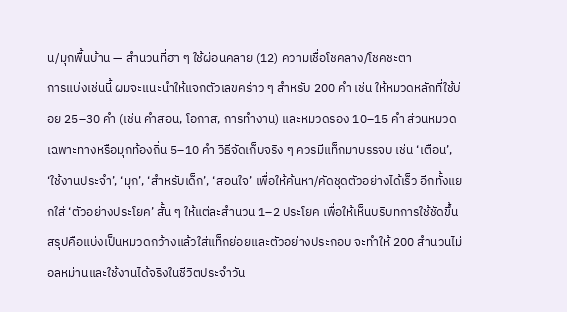น/มุกพื้นบ้าน — สำนวนที่ฮา ๆ ใช้ผ่อนคลาย (12) ความเชื่อโชคลาง/โชคชะตา
การแบ่งเช่นนี้ ผมจะแนะนำให้แจกตัวเลขคร่าว ๆ สำหรับ 200 คำ เช่น ให้หมวดหลักที่ใช้บ่อย 25–30 คำ (เช่น คำสอน, โอกาส, การทำงาน) และหมวดรอง 10–15 คำ ส่วนหมวดเฉพาะทางหรือมุกท้องถิ่น 5–10 คำ วิธีจัดเก็บจริง ๆ ควรมีแท็กมาบรรจบ เช่น ‘เตือน’, ‘ใช้งานประจำ’, ‘มุก’, ‘สำหรับเด็ก’, ‘สอนใจ’ เพื่อให้ค้นหา/คัดชุดตัวอย่างได้เร็ว อีกทั้งแยกใส่ ‘ตัวอย่างประโยค’ สั้น ๆ ให้แต่ละสำนวน 1–2 ประโยค เพื่อให้เห็นบริบทการใช้ชัดขึ้น สรุปคือแบ่งเป็นหมวดกว้างแล้วใส่แท็กย่อยและตัวอย่างประกอบ จะทำให้ 200 สำนวนไม่อลหม่านและใช้งานได้จริงในชีวิตประจำวัน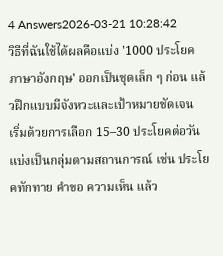4 Answers2026-03-21 10:28:42
วิธีที่ฉันใช้ได้ผลคือแบ่ง '1000 ประโยคภาษาอังกฤษ' ออกเป็นชุดเล็ก ๆ ก่อน แล้วฝึกแบบมีจังหวะและเป้าหมายชัดเจน
เริ่มด้วยการเลือก 15–30 ประโยคต่อวัน แบ่งเป็นกลุ่มตามสถานการณ์ เช่น ประโยคทักทาย คำขอ ความเห็น แล้ว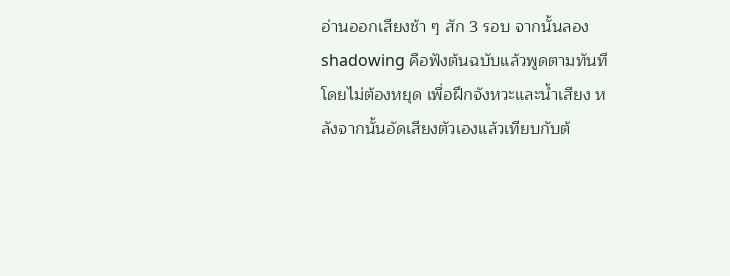อ่านออกเสียงช้า ๆ สัก 3 รอบ จากนั้นลอง shadowing คือฟังต้นฉบับแล้วพูดตามทันทีโดยไม่ต้องหยุด เพื่อฝึกจังหวะและน้ำเสียง หลังจากนั้นอัดเสียงตัวเองแล้วเทียบกับต้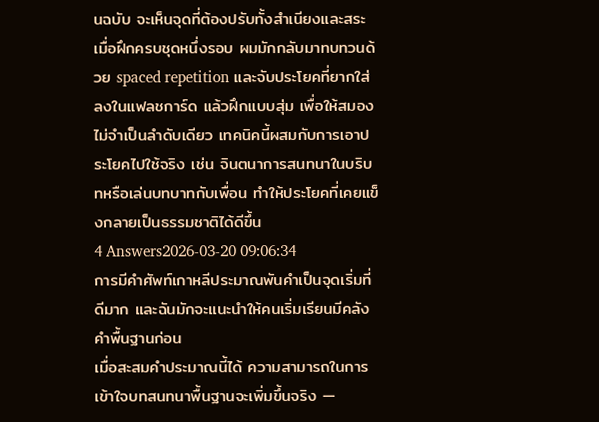นฉบับ จะเห็นจุดที่ต้องปรับทั้งสำเนียงและสระ
เมื่อฝึกครบชุดหนึ่งรอบ ผมมักกลับมาทบทวนด้วย spaced repetition และจับประโยคที่ยากใส่ลงในแฟลชการ์ด แล้วฝึกแบบสุ่ม เพื่อให้สมองไม่จำเป็นลำดับเดียว เทคนิคนี้ผสมกับการเอาประโยคไปใช้จริง เช่น จินตนาการสนทนาในบริบทหรือเล่นบทบาทกับเพื่อน ทำให้ประโยคที่เคยแข็งกลายเป็นธรรมชาติได้ดีขึ้น
4 Answers2026-03-20 09:06:34
การมีคำศัพท์เกาหลีประมาณพันคำเป็นจุดเริ่มที่ดีมาก และฉันมักจะแนะนำให้คนเริ่มเรียนมีคลังคำพื้นฐานก่อน
เมื่อสะสมคำประมาณนี้ได้ ความสามารถในการเข้าใจบทสนทนาพื้นฐานจะเพิ่มขึ้นจริง —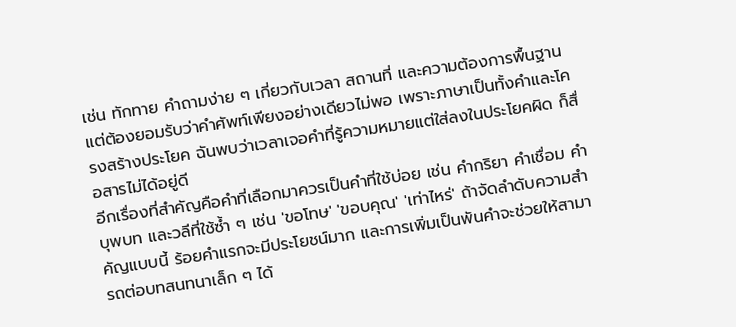เช่น ทักทาย คำถามง่าย ๆ เกี่ยวกับเวลา สถานที่ และความต้องการพื้นฐาน แต่ต้องยอมรับว่าคำศัพท์เพียงอย่างเดียวไม่พอ เพราะภาษาเป็นทั้งคำและโครงสร้างประโยค ฉันพบว่าเวลาเจอคำที่รู้ความหมายแต่ใส่ลงในประโยคผิด ก็สื่อสารไม่ได้อยู่ดี
อีกเรื่องที่สำคัญคือคำที่เลือกมาควรเป็นคำที่ใช้บ่อย เช่น คำกริยา คำเชื่อม คำบุพบท และวลีที่ใช้ซ้ำ ๆ เช่น 'ขอโทษ' 'ขอบคุณ' 'เท่าไหร่' ถ้าจัดลำดับความสำคัญแบบนี้ ร้อยคำแรกจะมีประโยชน์มาก และการเพิ่มเป็นพันคำจะช่วยให้สามารถต่อบทสนทนาเล็ก ๆ ได้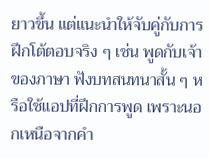ยาวขึ้น แต่แนะนำให้จับคู่กับการฝึกโต้ตอบจริง ๆ เช่น พูดกับเจ้าของภาษา ฟังบทสนทนาสั้น ๆ หรือใช้แอปที่ฝึกการพูด เพราะนอกเหนือจากคำ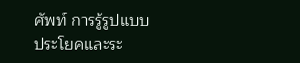ศัพท์ การรู้รูปแบบประโยคและระ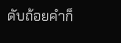ดับถ้อยคำก็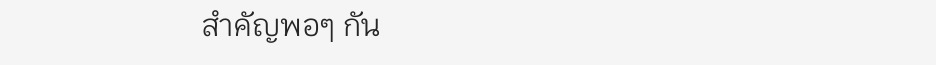สำคัญพอๆ กัน